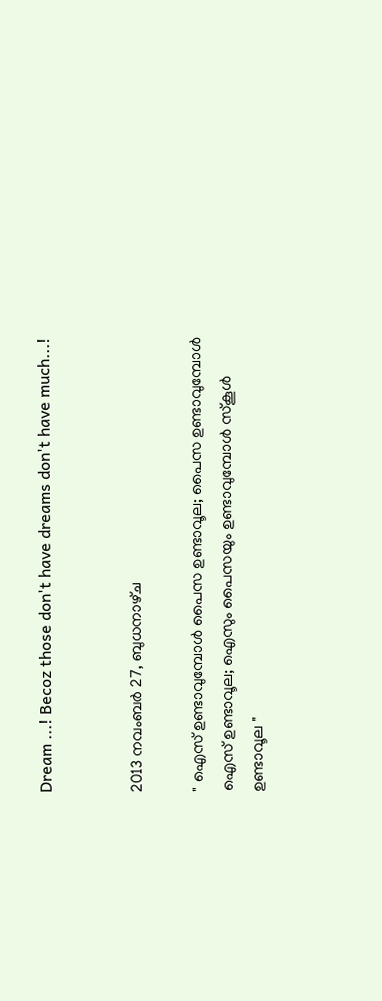Dream ...! Becoz those don't have dreams don't have much...!


2013 നവംബർ 27, ബുധനാഴ്‌ച

" ഐസ് ഉണ്ടാവുമ്പോൾ പൈസ ഉണ്ടാവൂല; പൈസ ഉണ്ടാവുമ്പോൾ ഐസ് ഉണ്ടാവൂല; ഐസും പൈസയും ഉണ്ടാവുമ്പോൾ സ്കൂൾ ഉണ്ടാവൂല "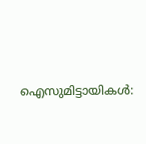ഐസുമിട്ടായികൾ: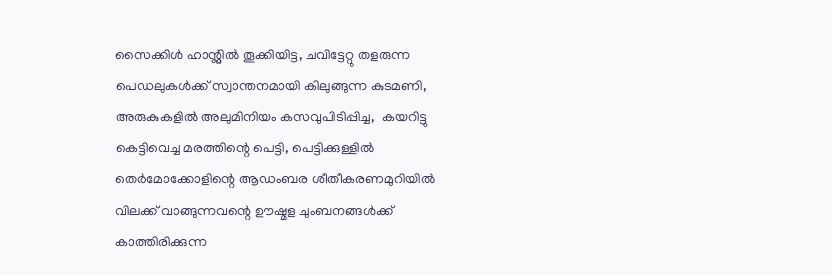സൈക്കിൾ ഹാന്റ്ലിൽ തൂക്കിയിട്ട, ചവിട്ടേറ്റു തളരുന്ന പെഡലുകൾക്ക് സ്വാന്തനമായി കിലുങ്ങുന്ന കുടമണി,  അരുകുകളിൽ അലുമിനിയം കസവുപിടിപ്പിച്ച,  കയറിട്ടു കെട്ടിവെച്ച മരത്തിന്റെ പെട്ടി, പെട്ടിക്കുള്ളിൽ തെർമോക്കോളിന്റെ ആഡംബര ശീതീകരണമുറിയിൽ വിലക്ക് വാങ്ങുന്നവന്റെ ഊഷ്മള ചുംബനങ്ങൾക്ക് കാത്തിരിക്കുന്ന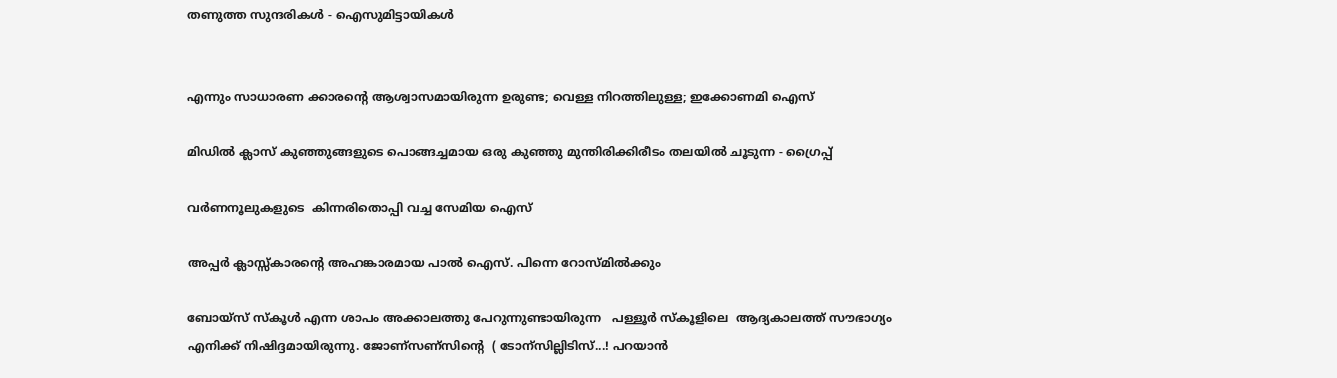തണുത്ത സുന്ദരികൾ - ഐസുമിട്ടായികൾ


എന്നും സാധാരണ ക്കാരന്റെ ആശ്വാസമായിരുന്ന ഉരുണ്ട; വെള്ള നിറത്തിലുള്ള; ഇക്കോണമി ഐസ്

മിഡിൽ ക്ലാസ് കുഞ്ഞുങ്ങളുടെ പൊങ്ങച്ചമായ ഒരു കുഞ്ഞു മുന്തിരിക്കിരീടം തലയിൽ ചൂടുന്ന - ഗ്രൈപ്പ്

വർണനൂലുകളുടെ  കിന്നരിതൊപ്പി വച്ച സേമിയ ഐസ്

അപ്പർ ക്ലാസ്സ്കാരന്റെ അഹങ്കാരമായ പാൽ ഐസ്. പിന്നെ റോസ്മിൽക്കും

ബോയ്സ് സ്കൂൾ എന്ന ശാപം അക്കാലത്തു പേറുന്നുണ്ടായിരുന്ന   പള്ളൂർ സ്കൂളിലെ  ആദ്യകാലത്ത് സൗഭാഗ്യം എനിക്ക് നിഷിദ്ദമായിരുന്നു. ജോണ്സണ്സിന്റെ  ( ടോന്സില്ലിടിസ്...! പറയാൻ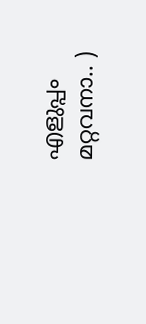എളുപ്പം മറ്റവനാ.. )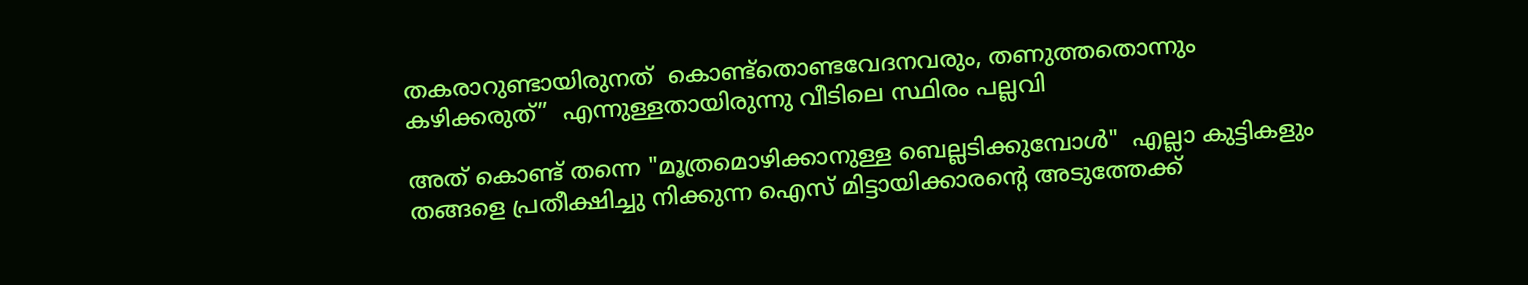തകരാറുണ്ടായിരുനത്  കൊണ്ട്തൊണ്ടവേദനവരും, തണുത്തതൊന്നും  കഴിക്കരുത്”  എന്നുള്ളതായിരുന്നു വീടിലെ സ്ഥിരം പല്ലവി

അത് കൊണ്ട് തന്നെ "മൂത്രമൊഴിക്കാനുള്ള ബെല്ലടിക്കുമ്പോൾ"  എല്ലാ കുട്ടികളും തങ്ങളെ പ്രതീക്ഷിച്ചു നിക്കുന്ന ഐസ് മിട്ടായിക്കാരന്റെ അടുത്തേക്ക്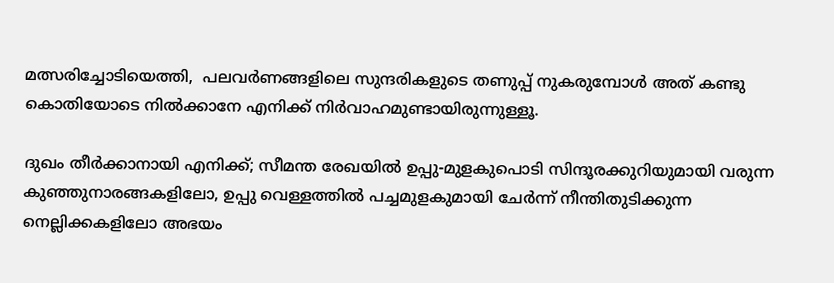മത്സരിച്ചോടിയെത്തി,  പലവർണങ്ങളിലെ സുന്ദരികളുടെ തണുപ്പ് നുകരുമ്പോൾ അത് കണ്ടു കൊതിയോടെ നിൽക്കാനേ എനിക്ക് നിർവാഹമുണ്ടായിരുന്നുള്ളൂ.

ദുഖം തീർക്കാനായി എനിക്ക്; സീമന്ത രേഖയിൽ ഉപ്പു-മുളകുപൊടി സിന്ദൂരക്കുറിയുമായി വരുന്ന കുഞ്ഞുനാരങ്ങകളിലോ, ഉപ്പു വെള്ളത്തിൽ പച്ചമുളകുമായി ചേർന്ന് നീന്തിതുടിക്കുന്ന നെല്ലിക്കകളിലോ അഭയം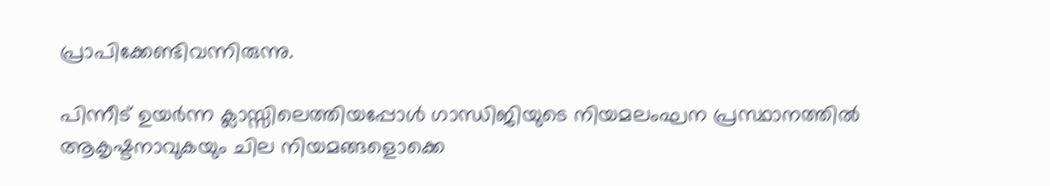പ്രാപിക്കേണ്ടിവന്നിരുന്നു.

പിന്നീട് ഉയർന്ന ക്ലാസ്സിലെത്തിയപ്പോൾ ഗാന്ധിജിയുടെ നിയമലംഘന പ്രസ്ഥാനത്തിൽ ആകൃഷ്ടനാവുകയും ചില നിയമങ്ങളൊക്കെ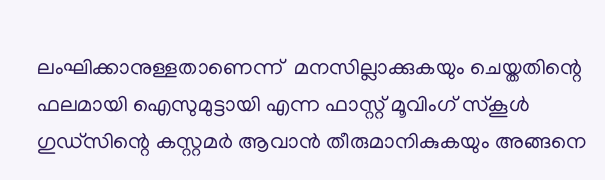ലംഘിക്കാനുള്ളതാണെന്ന്  മനസില്ലാക്കുകയും ചെയ്തതിന്റെ ഫലമായി ഐസുമുട്ടായി എന്ന ഫാസ്റ്റ് മൂവിംഗ് സ്കൂൾ ഗുഡ്സിന്റെ കസ്റ്റമർ ആവാൻ തീരുമാനികുകയും അങ്ങനെ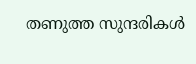തണുത്ത സുന്ദരികൾ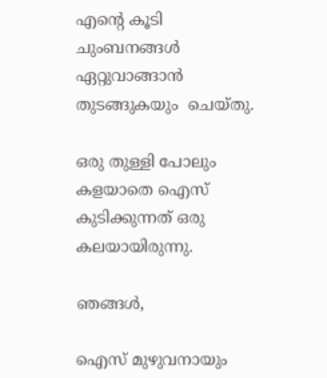എന്റെ കൂടി ചുംബനങ്ങൾ ഏറ്റുവാങ്ങാൻ തുടങ്ങുകയും  ചെയ്തു.

ഒരു തുള്ളി പോലും കളയാതെ ഐസ് കുടിക്കുന്നത് ഒരു കലയായിരുന്നു.

ഞങ്ങൾ,

ഐസ് മുഴുവനായും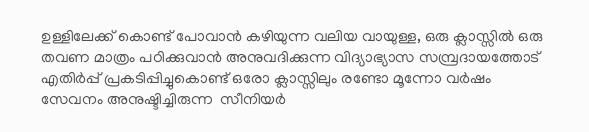ഉള്ളിലേക്ക് കൊണ്ട് പോവാൻ കഴിയുന്ന വലിയ വായുള്ള, ഒരു ക്ലാസ്സിൽ ഒരു തവണ മാത്രം പഠിക്കുവാൻ അനുവദിക്കുന്ന വിദ്യാഭ്യാസ സമ്പ്രദായത്തോട് എതിർപ്പ് പ്രകടിപ്പിച്ചുകൊണ്ട് ഒരോ ക്ലാസ്സിലും രണ്ടോ മൂന്നോ വർഷം സേവനം അനുഷ്ടിച്ചിരുന്ന  സീനിയർ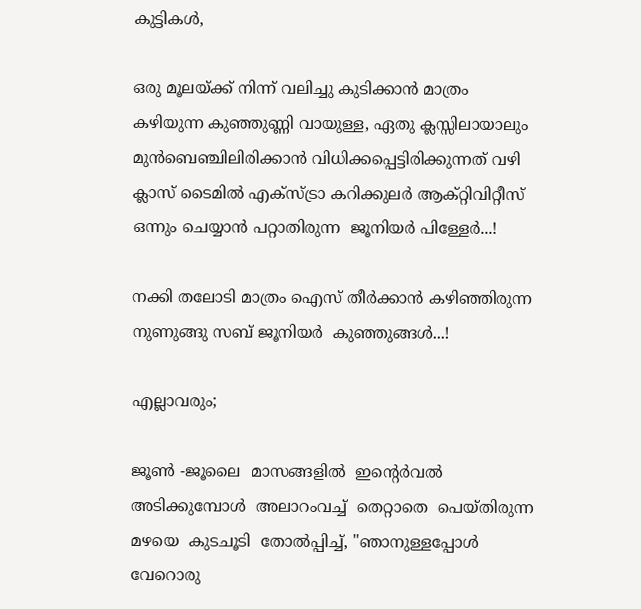കുട്ടികൾ,

ഒരു മൂലയ്ക്ക് നിന്ന് വലിച്ചു കുടിക്കാൻ മാത്രം കഴിയുന്ന കുഞ്ഞുണ്ണി വായുള്ള, ഏതു ക്ലസ്സിലായാലും മുൻബെഞ്ചിലിരിക്കാൻ വിധിക്കപ്പെട്ടിരിക്കുന്നത് വഴി ക്ലാസ് ടൈമിൽ എക്സ്ട്രാ കറിക്കുലർ ആക്റ്റിവിറ്റീസ് ഒന്നും ചെയ്യാൻ പറ്റാതിരുന്ന  ജൂനിയർ പിള്ളേർ...!

നക്കി തലോടി മാത്രം ഐസ് തീർക്കാൻ കഴിഞ്ഞിരുന്ന നുണുങ്ങു സബ് ജൂനിയർ  കുഞ്ഞുങ്ങൾ...!

എല്ലാവരും;

ജൂണ്‍ ‍-ജൂലൈ  മാസങ്ങളിൽ  ഇന്റെർവൽ  അടിക്കുമ്പോൾ  അലാറംവച്ച്  തെറ്റാതെ  പെയ്തിരുന്ന  മഴയെ  കുടചൂടി  തോൽപ്പിച്ച്, "ഞാനുള്ളപ്പോൾ  വേറൊരു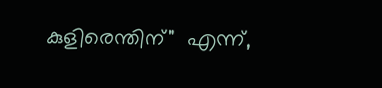കുളിരെന്തിന്"  എന്ന്,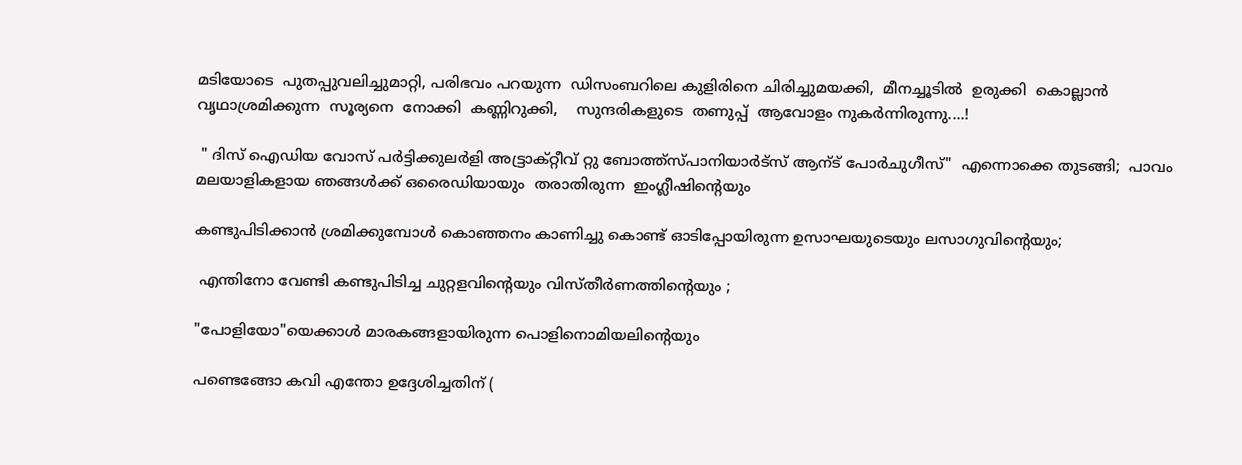മടിയോടെ  പുതപ്പുവലിച്ചുമാറ്റി, പരിഭവം പറയുന്ന  ഡിസംബറിലെ കുളിരിനെ ചിരിച്ചുമയക്കി,  മീനച്ചൂടിൽ  ഉരുക്കി  കൊല്ലാൻ  വൃഥാശ്രമിക്കുന്ന  സൂര്യനെ  നോക്കി  കണ്ണിറുക്കി,    സുന്ദരികളുടെ  തണുപ്പ്  ആവോളം നുകർന്നിരുന്നു....!

 " ദിസ് ഐഡിയ വോസ് പർട്ടിക്കുലർളി അട്ട്രാക്റ്റീവ് റ്റു ബോത്ത്സ്പാനിയാർട്സ് ആന്ട് പോർചുഗീസ്"  എന്നൊക്കെ തുടങ്ങി;  പാവം മലയാളികളായ ഞങ്ങൾക്ക് ഒരൈഡിയായും  തരാതിരുന്ന  ഇംഗ്ലീഷിന്റെയും

കണ്ടുപിടിക്കാൻ ശ്രമിക്കുമ്പോൾ കൊഞ്ഞനം കാണിച്ചു കൊണ്ട് ഓടിപ്പോയിരുന്ന ഉസാഘയുടെയും ലസാഗുവിന്റെയും;

 എന്തിനോ വേണ്ടി കണ്ടുപിടിച്ച ചുറ്റളവിന്റെയും വിസ്തീർണത്തിന്റെയും ;

"പോളിയോ"യെക്കാൾ മാരകങ്ങളായിരുന്ന പൊളിനൊമിയലിന്റെയും

പണ്ടെങ്ങോ കവി എന്തോ ഉദ്ദേശിച്ചതിന് (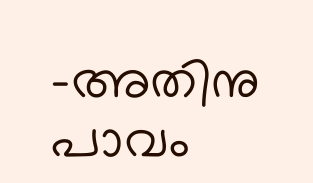-അതിനു പാവം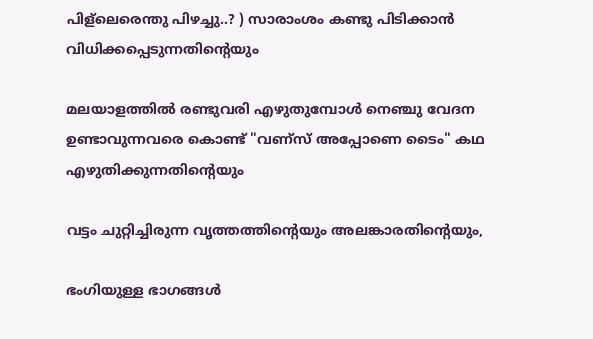പിള്ലെരെന്തു പിഴച്ചു..? ) സാരാംശം കണ്ടു പിടിക്കാൻ വിധിക്കപ്പെടുന്നതിന്റെയും

മലയാളത്തിൽ രണ്ടുവരി എഴുതുമ്പോൾ നെഞ്ചു വേദന ഉണ്ടാവുന്നവരെ കൊണ്ട് "വണ്സ് അപ്പോണെ ടൈം" കഥ എഴുതിക്കുന്നതിന്റെയും

വട്ടം ചുറ്റിച്ചിരുന്ന വൃത്തത്തിന്റെയും അലങ്കാരതിന്റെയും,

ഭംഗിയുള്ള ഭാഗങ്ങൾ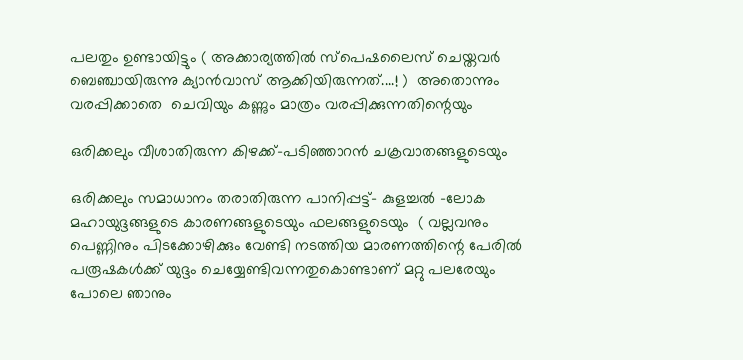പലതും ഉണ്ടായിട്ടും ( അക്കാര്യത്തിൽ സ്പെഷലൈസ് ചെയ്തവർ ബെഞ്ചായിരുന്നു ക്യാൻവാസ് ആക്കിയിരുന്നത്....! )  അതൊന്നും വരപ്പിക്കാതെ  ചെവിയും കണ്ണും മാത്രം വരപ്പിക്കുന്നതിന്റെയും

ഒരിക്കലും വീശാതിരുന്ന കിഴക്ക്-പടിഞ്ഞാറൻ ചക്രവാതങ്ങളുടെയും

ഒരിക്കലും സമാധാനം തരാതിരുന്ന പാനിപ്പട്ട്- കുളച്ചൽ -ലോക മഹായുദ്ദങ്ങളുടെ കാരണങ്ങളുടെയും ഫലങ്ങളുടെയും  ( വല്ലവനും പെണ്ണിനും പിടക്കോഴിക്കും വേണ്ടി നടത്തിയ മാരണത്തിന്റെ പേരിൽ പരൂഷകൾക്ക് യുദ്ദം ചെയ്യേണ്ടിവന്നതുകൊണ്ടാണ് മറ്റു പലരേയും പോലെ ഞാനും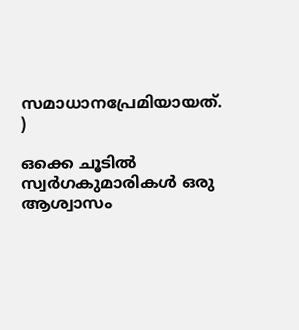സമാധാനപ്രേമിയായത്.  )

ഒക്കെ ചൂടിൽ സ്വർഗകുമാരികൾ ഒരു ആശ്വാസം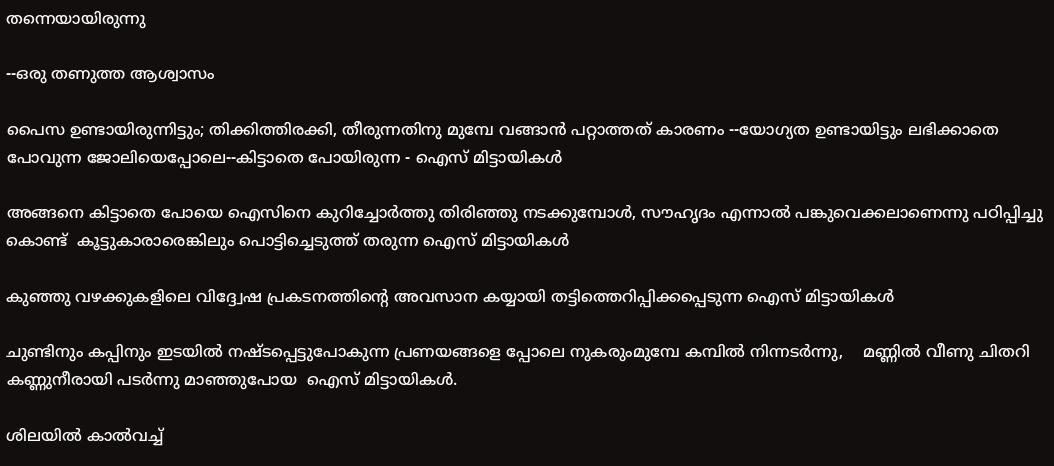തന്നെയായിരുന്നു

--ഒരു തണുത്ത ആശ്വാസം

പൈസ ഉണ്ടായിരുന്നിട്ടും; തിക്കിത്തിരക്കി, തീരുന്നതിനു മുമ്പേ വങ്ങാൻ പറ്റാത്തത് കാരണം --യോഗ്യത ഉണ്ടായിട്ടും ലഭിക്കാതെ പോവുന്ന ജോലിയെപ്പോലെ--കിട്ടാതെ പോയിരുന്ന - ഐസ് മിട്ടായികൾ

അങ്ങനെ കിട്ടാതെ പോയെ ഐസിനെ കുറിച്ചോർത്തു തിരിഞ്ഞു നടക്കുമ്പോൾ, സൗഹൃദം എന്നാൽ പങ്കുവെക്കലാണെന്നു പഠിപ്പിച്ചു  കൊണ്ട്  കൂട്ടുകാരാരെങ്കിലും പൊട്ടിച്ചെടുത്ത് തരുന്ന ഐസ് മിട്ടായികൾ

കുഞ്ഞു വഴക്കുകളിലെ വിദ്ദ്വേഷ പ്രകടനത്തിന്റെ അവസാന കയ്യായി തട്ടിത്തെറിപ്പിക്കപ്പെടുന്ന ഐസ് മിട്ടായികൾ

ചുണ്ടിനും കപ്പിനും ഇടയിൽ നഷ്ടപ്പെട്ടുപോകുന്ന പ്രണയങ്ങളെ പ്പോലെ നുകരുംമുമ്പേ കമ്പിൽ നിന്നടർന്നു,    മണ്ണിൽ വീണു ചിതറി കണ്ണുനീരായി പടർന്നു മാഞ്ഞുപോയ  ഐസ് മിട്ടായികൾ.

ശിലയിൽ കാൽവച്ച്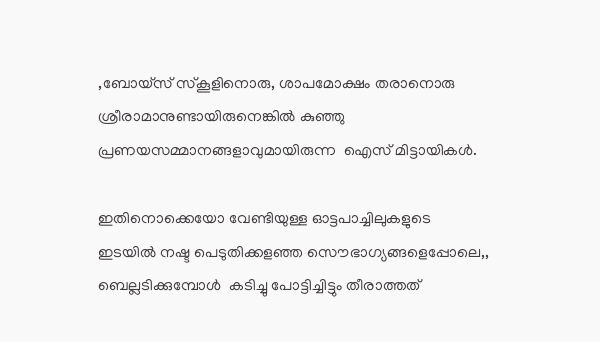,ബോയ്സ് സ്കൂളിനൊരു, ശാപമോക്ഷം തരാനൊരു ശ്രീരാമാനുണ്ടായിരുനെങ്കിൽ കുഞ്ഞു പ്രണയസമ്മാനങ്ങളാവുമായിരുന്ന  ഐസ് മിട്ടായികൾ.

ഇതിനൊക്കെയോ വേണ്ടിയുള്ള ഓട്ടപാച്ചിലുകളുടെ ഇടയിൽ നഷ്ട പെടുതിക്കളഞ്ഞ സൌഭാഗ്യങ്ങളെപ്പോലെ,, ബെല്ലടിക്കുമ്പോൾ  കടിച്ചു പോട്ടിച്ചിട്ടും തീരാത്തത്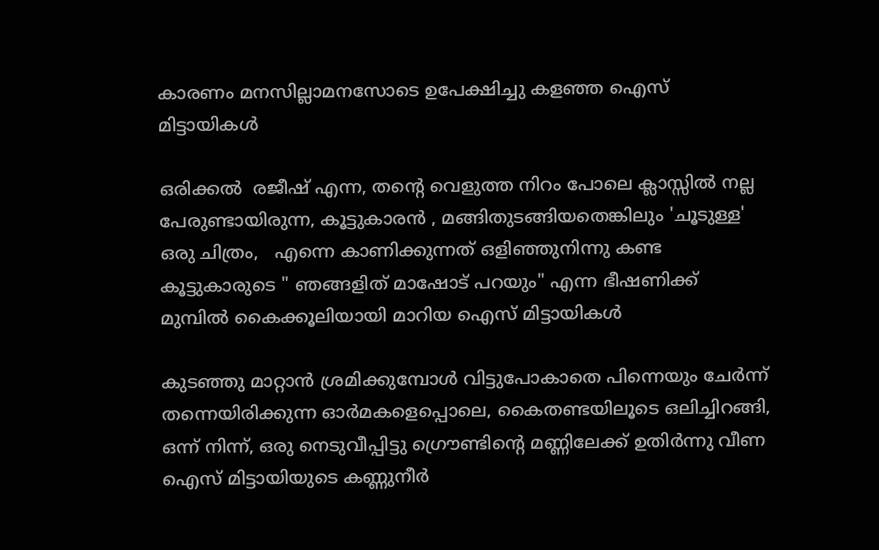കാരണം മനസില്ലാമനസോടെ ഉപേക്ഷിച്ചു കളഞ്ഞ ഐസ് മിട്ടായികൾ

ഒരിക്കൽ  രജീഷ് എന്ന, തന്റെ വെളുത്ത നിറം പോലെ ക്ലാസ്സിൽ നല്ല പേരുണ്ടായിരുന്ന, കൂട്ടുകാരൻ , മങ്ങിതുടങ്ങിയതെങ്കിലും 'ചൂടുള്ള' ഒരു ചിത്രം,   എന്നെ കാണിക്കുന്നത് ഒളിഞ്ഞുനിന്നു കണ്ട കൂട്ടുകാരുടെ " ഞങ്ങളിത് മാഷോട് പറയും" എന്ന ഭീഷണിക്ക് മുമ്പിൽ കൈക്കൂലിയായി മാറിയ ഐസ് മിട്ടായികൾ

കുടഞ്ഞു മാറ്റാൻ ശ്രമിക്കുമ്പോൾ വിട്ടുപോകാതെ പിന്നെയും ചേർന്ന് തന്നെയിരിക്കുന്ന ഓർമകളെപ്പൊലെ, കൈതണ്ടയിലൂടെ ഒലിച്ചിറങ്ങി, ഒന്ന് നിന്ന്, ഒരു നെടുവീപ്പിട്ടു ഗ്രൌണ്ടിന്റെ മണ്ണിലേക്ക് ഉതിർന്നു വീണ ഐസ് മിട്ടായിയുടെ കണ്ണുനീർ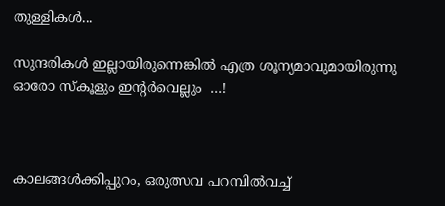തുള്ളികൾ...

സുന്ദരികൾ ഇല്ലായിരുന്നെങ്കിൽ എത്ര ശൂന്യമാവുമായിരുന്നു ഓരോ സ്കൂളും ഇന്റർവെല്ലും  …!



കാലങ്ങൾക്കിപ്പുറം, ഒരുത്സവ പറമ്പിൽവച്ച്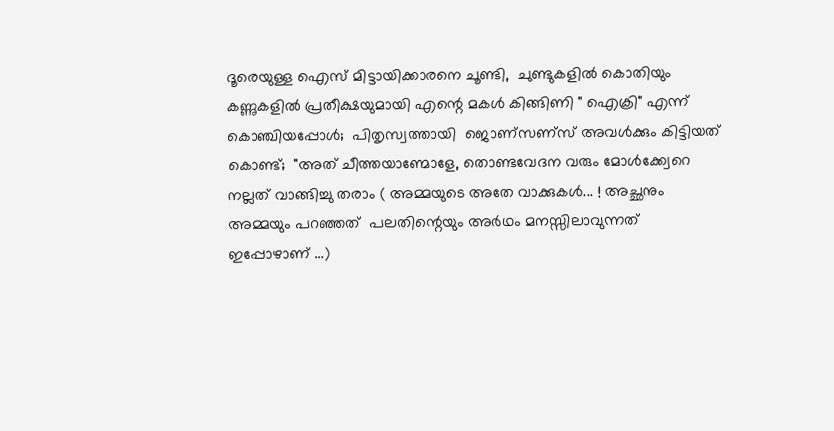ദൂരെയുള്ള ഐസ് മിട്ടായിക്കാരനെ ചൂണ്ടി,  ചുണ്ടുകളിൽ കൊതിയും കണ്ണുകളിൽ പ്രതീക്ഷയുമായി എന്റെ മകൾ കിങ്ങിണി " ഐക്രി" എന്ന് കൊഞ്ചിയപ്പോൾ;  പിതൃസ്വത്തായി  ജൊണ്സണ്സ് അവൾക്കും കിട്ടിയത് കൊണ്ട്;  "അത് ചീത്തയാണ്മോളേ, തൊണ്ടവേദന വരും മോൾക്ക്വേറെ നല്ലത് വാങ്ങിച്ചു തരാം ( അമ്മയുടെ അതേ വാക്കുകൾ... ! അച്ഛനും  അമ്മയും പറഞ്ഞത്  പലതിന്റെയും അർഥം മനസ്സിലാവുന്നത് ഇപ്പോഴാണ് …)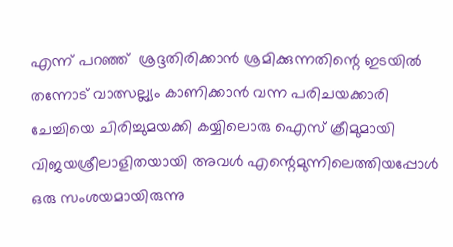എന്ന് പറഞ്ഞ്  ശ്രദ്ദതിരിക്കാൻ ശ്രമിക്കുന്നതിന്റെ ഇടയിൽ തന്നോട് വാത്സല്ല്യം കാണിക്കാൻ വന്ന പരിചയക്കാരി ചേച്ചിയെ ചിരിച്ചുമയക്കി കയ്യിലൊരു ഐസ് ക്രീമുമായി വിജയശ്രീലാളിതയായി അവൾ എന്റെമുന്നിലെത്തിയപ്പോൾ ഒരു സംശയമായിരുന്നു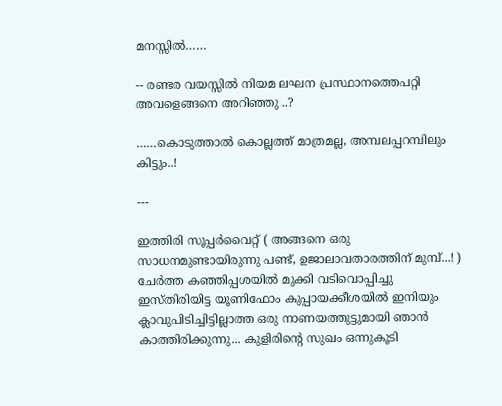മനസ്സിൽ……

-- രണ്ടര വയസ്സിൽ നിയമ ലഘന പ്രസ്ഥാനത്തെപറ്റി അവളെങ്ങനെ അറിഞ്ഞു ..?

……കൊടുത്താൽ കൊല്ലത്ത് മാത്രമല്ല, അമ്പലപ്പറമ്പിലും കിട്ടും..!

---

ഇത്തിരി സൂപ്പർവൈറ്റ് ( അങ്ങനെ ഒരു സാധനമുണ്ടായിരുന്നു പണ്ട്, ഉജാലാവതാരത്തിന് മുമ്പ്...! ) ചേർത്ത കഞ്ഞിപ്പശയിൽ മുക്കി വടിവൊപ്പിച്ചു  ഇസ്തിരിയിട്ട യൂണിഫോം കുപ്പായക്കീശയിൽ ഇനിയും ക്ലാവുപിടിച്ചിട്ടില്ലാത്ത ഒരു നാണയത്തുട്ടുമായി ഞാൻ കാത്തിരിക്കുന്നു... കുളിരിന്റെ സുഖം ഒന്നുകൂടി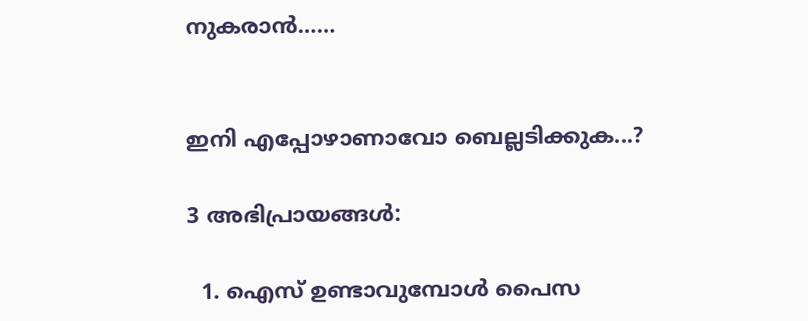നുകരാൻ……


ഇനി എപ്പോഴാണാവോ ബെല്ലടിക്കുക...?

3 അഭിപ്രായങ്ങൾ:

  1. ഐസ് ഉണ്ടാവുമ്പോൾ പൈസ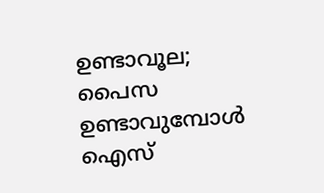ഉണ്ടാവൂല; പൈസ ഉണ്ടാവുമ്പോൾ ഐസ്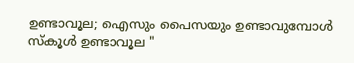ഉണ്ടാവൂല; ഐസും പൈസയും ഉണ്ടാവുമ്പോൾ സ്കൂൾ ഉണ്ടാവൂല "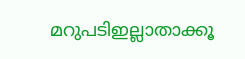മറുപടിഇല്ലാതാക്കൂ